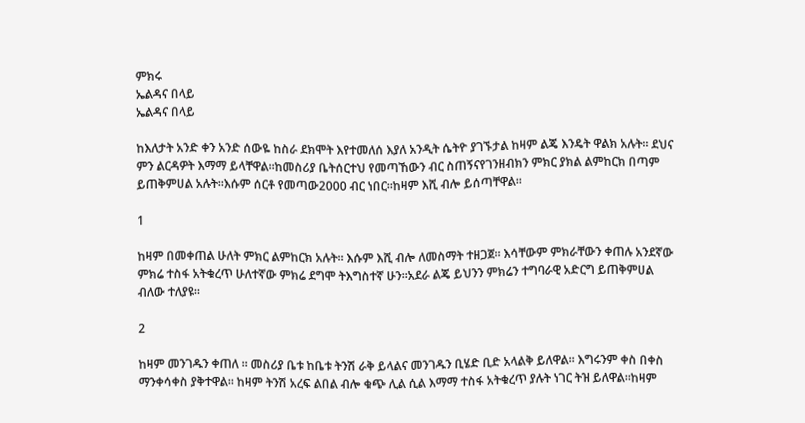ምክሩ
ኤልዳና በላይ
ኤልዳና በላይ

ከእለታት አንድ ቀን አንድ ሰውዬ ከስራ ደክሞት እየተመለሰ እያለ አንዲት ሴትዮ ያገኙታል ከዛም ልጄ እንዴት ዋልክ አሉት። ደህና ምን ልርዳዎት እማማ ይላቸዋል።ከመስሪያ ቤትሰርተህ የመጣኸውን ብር ስጠኝናየገንዘብክን ምክር ያክል ልምከርክ በጣም ይጠቅምሀል አሉት።እሱም ሰርቶ የመጣው2000 ብር ነበር።ከዛም እሺ ብሎ ይሰጣቸዋል።

1

ከዛም በመቀጠል ሁለት ምክር ልምከርክ አሉት። እሱም እሺ ብሎ ለመስማት ተዘጋጀ። እሳቸውም ምክራቸውን ቀጠሉ አንደኛው ምክሬ ተስፋ አትቁረጥ ሁለተኛው ምክሬ ደግሞ ትእግስተኛ ሁን።አደራ ልጄ ይህንን ምክሬን ተግባራዊ አድርግ ይጠቅምሀል ብለው ተለያዩ።

2

ከዛም መንገዱን ቀጠለ ። መስሪያ ቤቱ ከቤቱ ትንሽ ራቅ ይላልና መንገዱን ቢሄድ ቢድ አላልቅ ይለዋል። እግሩንም ቀስ በቀስ ማንቀሳቀስ ያቅተዋል። ከዛም ትንሽ አረፍ ልበል ብሎ ቁጭ ሊል ሲል እማማ ተስፋ አትቁረጥ ያሉት ነገር ትዝ ይለዋል።ከዛም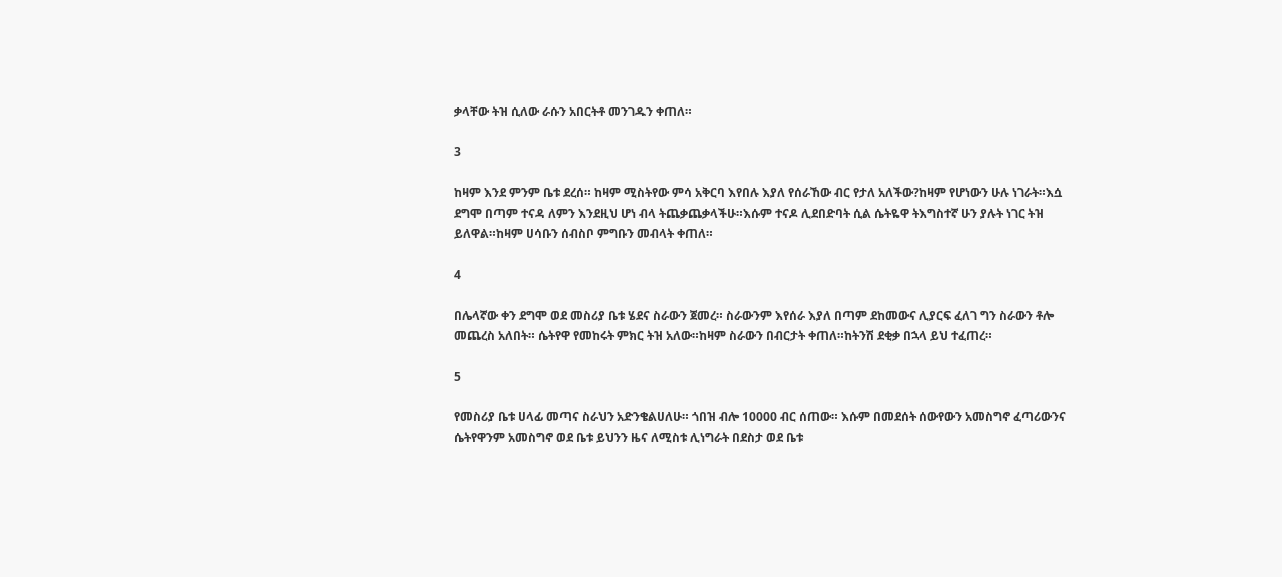ቃላቸው ትዝ ሲለው ራሱን አበርትቶ መንገዱን ቀጠለ።

3

ከዛም እንደ ምንም ቤቱ ደረሰ። ከዛም ሚስትየው ምሳ አቅርባ እየበሉ እያለ የሰራኸው ብር የታለ አለችው?ከዛም የሆነውን ሁሉ ነገራት።እሷ ደግሞ በጣም ተናዳ ለምን እንደዚህ ሆነ ብላ ትጨቃጨቃላችሁ።እሱም ተናዶ ሊደበድባት ሲል ሴትዬዋ ትእግስተኛ ሁን ያሉት ነገር ትዝ ይለዋል።ከዛም ሀሳቡን ሰብስቦ ምግቡን መብላት ቀጠለ።

4

በሌላኛው ቀን ደግሞ ወደ መስሪያ ቤቱ ሄደና ስራውን ጀመረ። ስራውንም እየሰራ እያለ በጣም ደከመውና ሊያርፍ ፈለገ ግን ስራውን ቶሎ መጨረስ አለበት። ሴትየዋ የመከሩት ምክር ትዝ አለው።ከዛም ስራውን በብርታት ቀጠለ።ከትንሽ ደቂቃ በኋላ ይህ ተፈጠረ።

5

የመስሪያ ቤቱ ሀላፊ መጣና ስራህን አድንቄልሀለሁ። ጎበዝ ብሎ 10000 ብር ሰጠው። እሱም በመደሰት ሰውየውን አመስግኖ ፈጣሪውንና ሴትየዋንም አመስግኖ ወደ ቤቱ ይህንን ዜና ለሚስቱ ሊነግራት በደስታ ወደ ቤቱ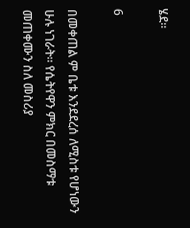ሄደ።

6

በመቀጠል ም ቤቱ እንደደረሰ ለሚስቱ የሆነውን ሁሉ ነገራት። የሴትየዋን ምክር በመስማቱ መጠቀሙን ስለ መስሪያ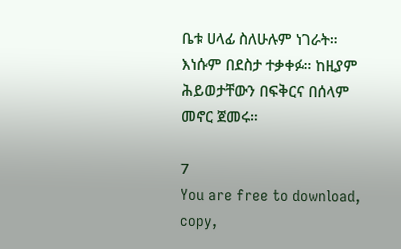ቤቱ ሀላፊ ስለሁሉም ነገራት። እነሱም በደስታ ተቃቀፉ። ከዚያም ሕይወታቸውን በፍቅርና በሰላም መኖር ጀመሩ።

7
You are free to download, copy,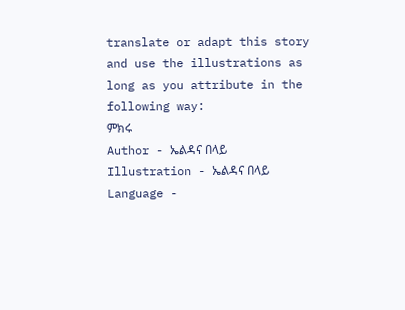translate or adapt this story and use the illustrations as long as you attribute in the following way:
ምክሩ
Author - ኤልዳና በላይ
Illustration - ኤልዳና በላይ
Language -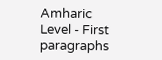Amharic
Level - First paragraphs